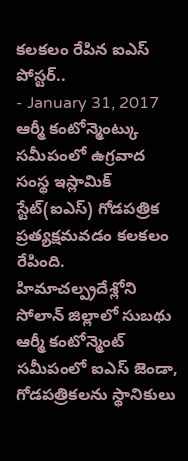కలకలం రేపిన ఐఎస్ పోస్టర్..
- January 31, 2017
ఆర్మీ కంటోన్మెంట్కు సమీపంలో ఉగ్రవాద సంస్థ ఇస్లామిక్ స్టేట్(ఐఎస్) గోడపత్రిక ప్రత్యక్షమవడం కలకలం రేపింది. హిమాచల్ప్రదేశ్లోని సోలాన్ జిల్లాలో సుబథు ఆర్మీ కంటోన్మెంట్ సమీపంలో ఐఎస్ జెండా, గోడపత్రికలను స్థానికులు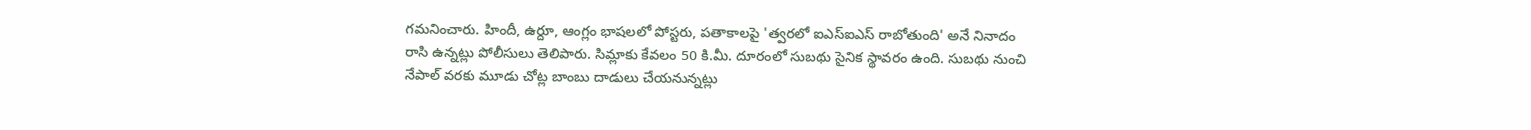గమనించారు. హిందీ, ఉర్దూ, ఆంగ్లం భాషలలో పోస్టరు, పతాకాలపై 'త్వరలో ఐఎస్ఐఎస్ రాబోతుంది' అనే నినాదం రాసి ఉన్నట్లు పోలీసులు తెలిపారు. సిమ్లాకు కేవలం 50 కి.మీ. దూరంలో సుబథు సైనిక స్థావరం ఉంది. సుబథు నుంచి నేపాల్ వరకు మూడు చోట్ల బాంబు దాడులు చేయనున్నట్లు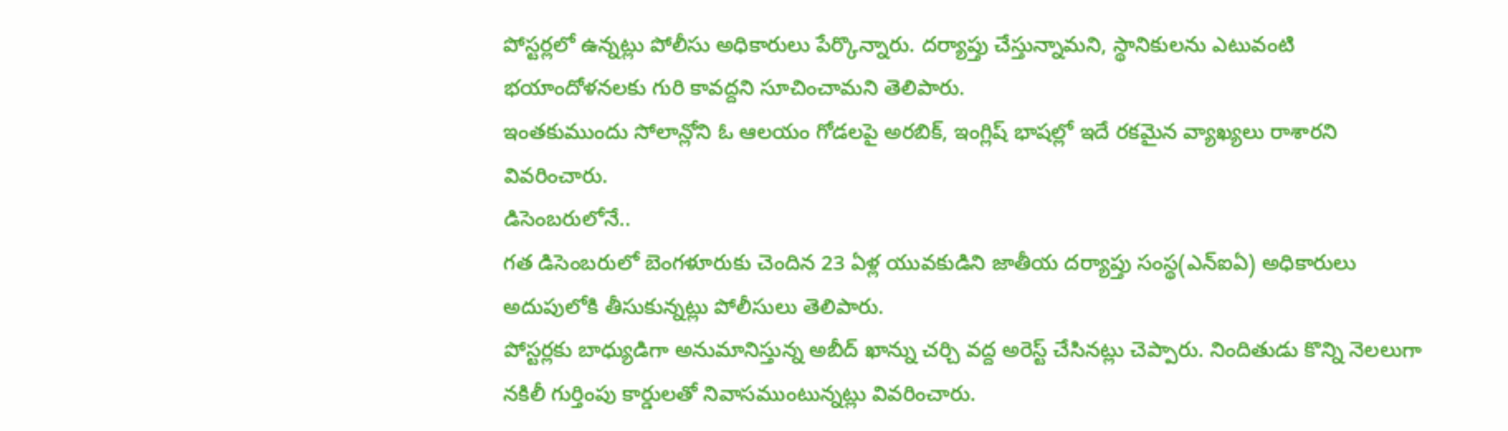పోస్టర్లలో ఉన్నట్లు పోలీసు అధికారులు పేర్కొన్నారు. దర్యాప్తు చేస్తున్నామని, స్థానికులను ఎటువంటి భయాందోళనలకు గురి కావద్దని సూచించామని తెలిపారు.
ఇంతకుముందు సోలాన్లోని ఓ ఆలయం గోడలపై అరబిక్, ఇంగ్లిష్ భాషల్లో ఇదే రకమైన వ్యాఖ్యలు రాశారని వివరించారు.
డిసెంబరులోనే..
గత డిసెంబరులో బెంగళూరుకు చెందిన 23 ఏళ్ల యువకుడిని జాతీయ దర్యాప్తు సంస్థ(ఎన్ఐఏ) అధికారులు అదుపులోకి తీసుకున్నట్లు పోలీసులు తెలిపారు.
పోస్టర్లకు బాధ్యుడిగా అనుమానిస్తున్న అబీద్ ఖాన్ను చర్చి వద్ద అరెస్ట్ చేసినట్లు చెప్పారు. నిందితుడు కొన్ని నెలలుగా నకిలీ గుర్తింపు కార్డులతో నివాసముంటున్నట్లు వివరించారు.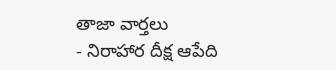తాజా వార్తలు
- నిరాహార దీక్ష ఆపేది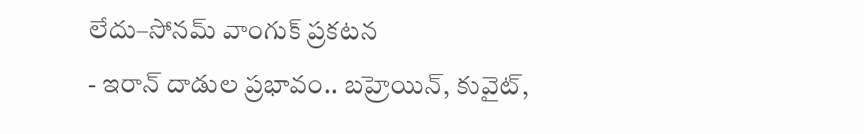లేదు–సోనమ్ వాంగుక్ ప్రకటన
- ఇరాన్ దాడుల ప్రభావం.. బహ్రెయిన్, కువైట్,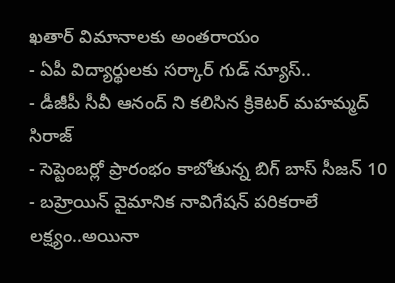ఖతార్ విమానాలకు అంతరాయం
- ఏపీ విద్యార్థులకు సర్కార్ గుడ్ న్యూస్..
- డీజీపీ సీవీ ఆనంద్ ని కలిసిన క్రికెటర్ మహమ్మద్ సిరాజ్
- సెప్టెంబర్లో ప్రారంభం కాబోతున్న బిగ్ బాస్ సీజన్ 10
- బహ్రెయిన్ వైమానిక నావిగేషన్ పరికరాలే లక్ష్యం..అయినా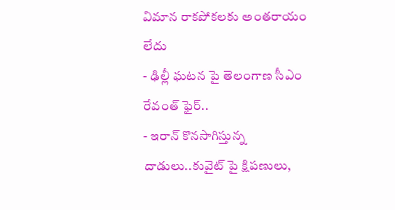విమాన రాకపోకలకు అంతరాయం లేదు
- ఢిల్లీ ఘటన పై తెలంగాణ సీఎం రేవంత్ ఫైర్..
- ఇరాన్ కొనసాగిస్తున్న దాడులు..కువైట్ పై క్షిపణులు,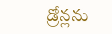డ్రోన్లను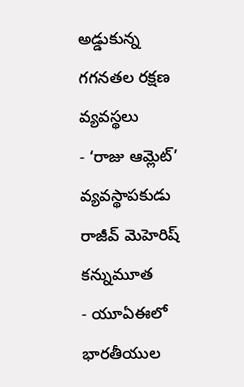అడ్డుకున్న గగనతల రక్షణ వ్యవస్థలు
- ‘రాజు ఆమ్లెట్’ వ్యవస్థాపకుడు రాజీవ్ మెహెరిష్ కన్నుమూత
- యూఏఈలో భారతీయుల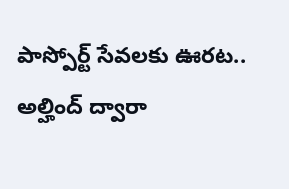పాస్పోర్ట్ సేవలకు ఊరట.. అల్హింద్ ద్వారా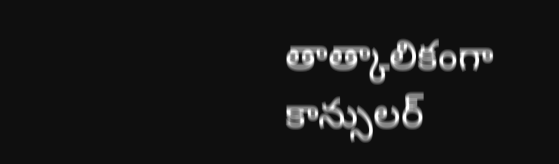తాత్కాలికంగా కాన్సులర్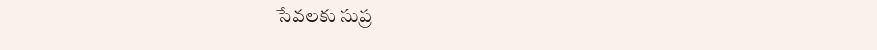సేవలకు సుప్ర